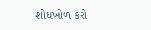શોધખોળ કરો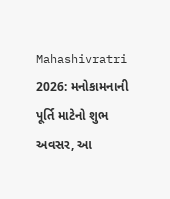Mahashivratri 2026: મનોકામનાની પૂર્તિ માટેનો શુભ અવસર, આ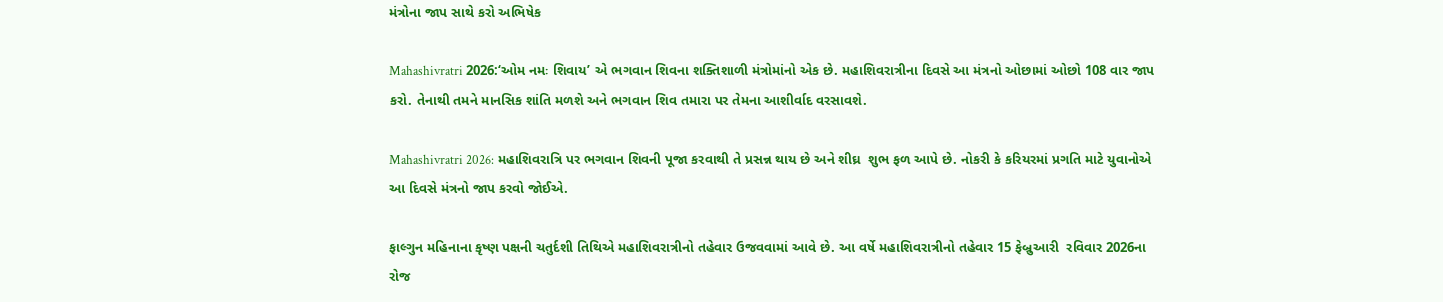મંત્રોના જાપ સાથે કરો અભિષેક

Mahashivratri 2026:‘ઓમ નમઃ શિવાય’ એ ભગવાન શિવના શક્તિશાળી મંત્રોમાંનો એક છે. મહાશિવરાત્રીના દિવસે આ મંત્રનો ઓછામાં ઓછો 108 વાર જાપ કરો. તેનાથી તમને માનસિક શાંતિ મળશે અને ભગવાન શિવ તમારા પર તેમના આશીર્વાદ વરસાવશે.

Mahashivratri 2026: મહાશિવરાત્રિ પર ભગવાન શિવની પૂજા કરવાથી તે પ્રસન્ન થાય છે અને શીઘ્ર  શુભ ફળ આપે છે. નોકરી કે કરિયરમાં પ્રગતિ માટે યુવાનોએ આ દિવસે મંત્રનો જાપ કરવો જોઈએ.

ફાલ્ગુન મહિનાના કૃષ્ણ પક્ષની ચતુર્દશી તિથિએ મહાશિવરાત્રીનો તહેવાર ઉજવવામાં આવે છે. આ વર્ષે મહાશિવરાત્રીનો તહેવાર 15 ફેબ્રુઆરી  રવિવાર 2026ના રોજ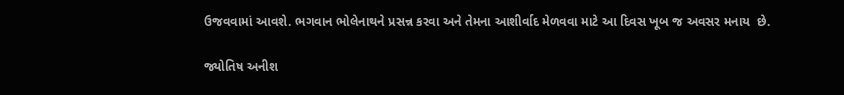ઉજવવામાં આવશે. ભગવાન ભોલેનાથને પ્રસન્ન કરવા અને તેમના આશીર્વાદ મેળવવા માટે આ દિવસ ખૂબ જ અવસર મનાય  છે.

જ્યોતિષ અનીશ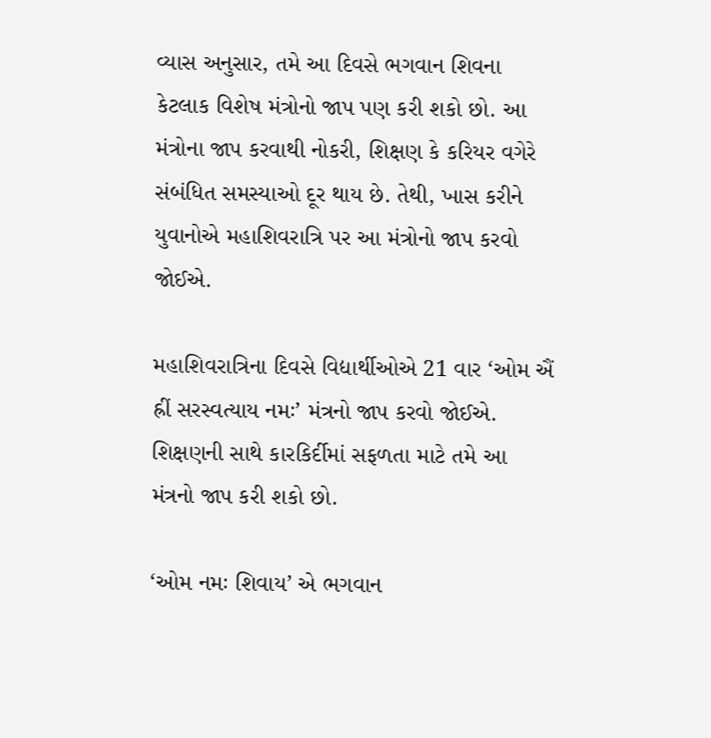વ્યાસ અનુસાર, તમે આ દિવસે ભગવાન શિવના કેટલાક વિશેષ મંત્રોનો જાપ પણ કરી શકો છો. આ મંત્રોના જાપ કરવાથી નોકરી, શિક્ષણ કે કરિયર વગેરે સંબંધિત સમસ્યાઓ દૂર થાય છે. તેથી, ખાસ કરીને યુવાનોએ મહાશિવરાત્રિ પર આ મંત્રોનો જાપ કરવો જોઈએ.

મહાશિવરાત્રિના દિવસે વિદ્યાર્થીઓએ 21 વાર ‘ઓમ ઐં હ્રીં સરસ્વત્યાય નમઃ’ મંત્રનો જાપ કરવો જોઈએ. શિક્ષણની સાથે કારકિર્દીમાં સફળતા માટે તમે આ મંત્રનો જાપ કરી શકો છો.

‘ઓમ નમઃ શિવાય’ એ ભગવાન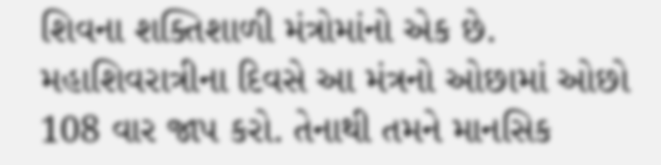શિવના શક્તિશાળી મંત્રોમાંનો એક છે. મહાશિવરાત્રીના દિવસે આ મંત્રનો ઓછામાં ઓછો 108 વાર જાપ કરો. તેનાથી તમને માનસિક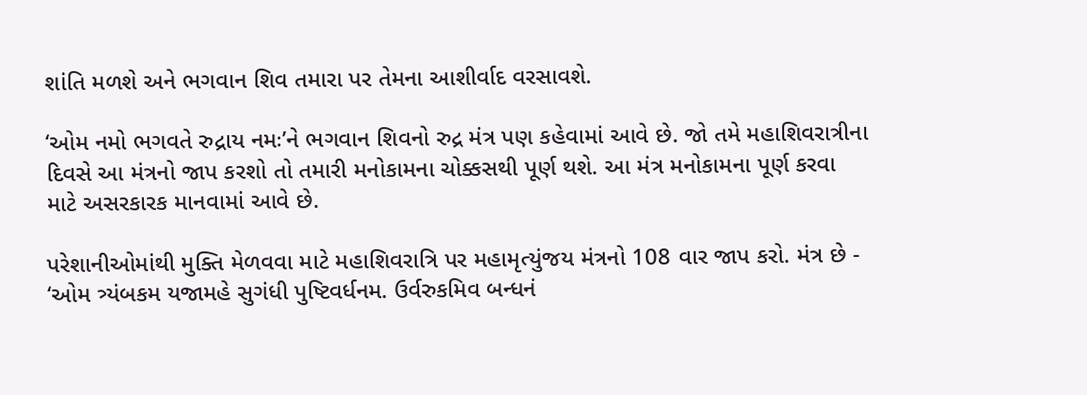શાંતિ મળશે અને ભગવાન શિવ તમારા પર તેમના આશીર્વાદ વરસાવશે.

‘ઓમ નમો ભગવતે રુદ્રાય નમઃ’ને ભગવાન શિવનો રુદ્ર મંત્ર પણ કહેવામાં આવે છે. જો તમે મહાશિવરાત્રીના દિવસે આ મંત્રનો જાપ કરશો તો તમારી મનોકામના ચોક્કસથી પૂર્ણ થશે. આ મંત્ર મનોકામના પૂર્ણ કરવા માટે અસરકારક માનવામાં આવે છે.

પરેશાનીઓમાંથી મુક્તિ મેળવવા માટે મહાશિવરાત્રિ પર મહામૃત્યુંજય મંત્રનો 108 વાર જાપ કરો. મંત્ર છે - ‘ઓમ ત્ર્યંબકમ યજામહે સુગંધી પુષ્ટિવર્ધનમ. ઉર્વરુકમિવ બન્ધનં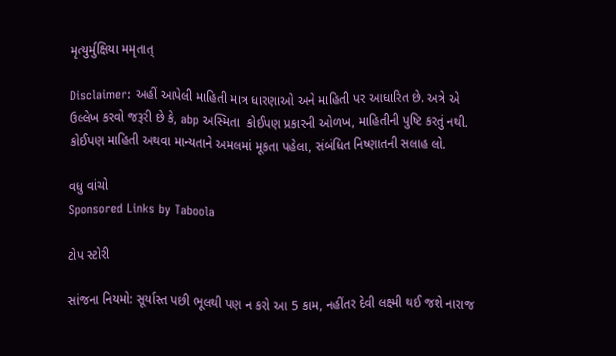મૃત્યુર્મુક્ષિયા મમૃતાત્

Disclaimer: અહીં આપેલી માહિતી માત્ર ધારણાઓ અને માહિતી પર આધારિત છે. અત્રે એ ઉલ્લેખ કરવો જરૂરી છે કે, abp અસ્મિતા  કોઈપણ પ્રકારની ઓળખ, માહિતીની પુષ્ટિ કરતું નથી. કોઈપણ માહિતી અથવા માન્યતાને અમલમાં મૂકતા પહેલા, સંબંધિત નિષ્ણાતની સલાહ લો.

વધુ વાંચો
Sponsored Links by Taboola

ટોપ સ્ટોરી

સાંજના નિયમો: સૂર્યાસ્ત પછી ભૂલથી પણ ન કરો આ 5 કામ, નહીંતર દેવી લક્ષ્મી થઈ જશે નારાજ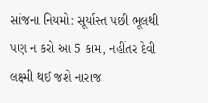સાંજના નિયમો: સૂર્યાસ્ત પછી ભૂલથી પણ ન કરો આ 5 કામ, નહીંતર દેવી લક્ષ્મી થઈ જશે નારાજ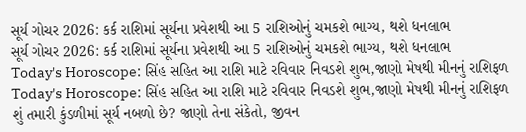સૂર્ય ગોચર 2026: કર્ક રાશિમાં સૂર્યના પ્રવેશથી આ 5 રાશિઓનું ચમકશે ભાગ્ય, થશે ધનલાભ
સૂર્ય ગોચર 2026: કર્ક રાશિમાં સૂર્યના પ્રવેશથી આ 5 રાશિઓનું ચમકશે ભાગ્ય, થશે ધનલાભ
Today's Horoscope: સિંહ સહિત આ રાશિ માટે રવિવાર નિવડશે શુભ,જાણો મેષથી મીનનું રાશિફળ
Today's Horoscope: સિંહ સહિત આ રાશિ માટે રવિવાર નિવડશે શુભ,જાણો મેષથી મીનનું રાશિફળ
શું તમારી કુંડળીમાં સૂર્ય નબળો છે? જાણો તેના સંકેતો, જીવન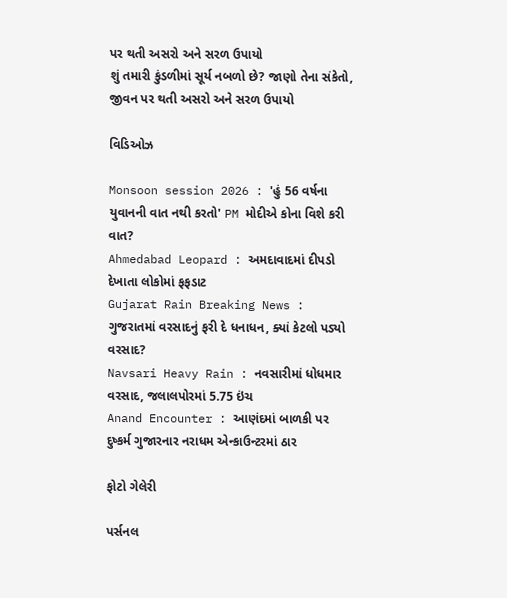પર થતી અસરો અને સરળ ઉપાયો
શું તમારી કુંડળીમાં સૂર્ય નબળો છે? જાણો તેના સંકેતો, જીવન પર થતી અસરો અને સરળ ઉપાયો

વિડિઓઝ

Monsoon session 2026 : 'હું 56 વર્ષના યુવાનની વાત નથી કરતો' PM મોદીએ કોના વિશે કરી વાત?
Ahmedabad Leopard : અમદાવાદમાં દીપડો દેખાતા લોકોમાં ફફડાટ
Gujarat Rain Breaking News : ગુજરાતમાં વરસાદનું ફરી દે ધનાધન, ક્યાં કેટલો પડ્યો વરસાદ?
Navsari Heavy Rain : નવસારીમાં ધોધમાર વરસાદ, જલાલપોરમાં 5.75 ઇંચ
Anand Encounter : આણંદમાં બાળકી પર દુષ્કર્મ ગુજારનાર નરાધમ એન્કાઉન્ટરમાં ઠાર

ફોટો ગેલેરી

પર્સનલ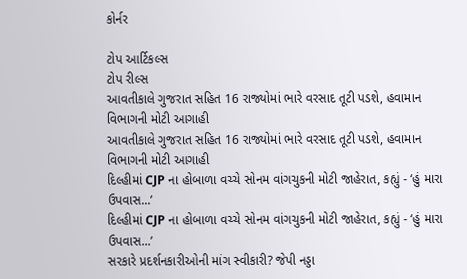કોર્નર

ટોપ આર્ટિકલ્સ
ટોપ રીલ્સ
આવતીકાલે ગુજરાત સહિત 16 રાજ્યોમાં ભારે વરસાદ તૂટી પડશે, હવામાન વિભાગની મોટી આગાહી
આવતીકાલે ગુજરાત સહિત 16 રાજ્યોમાં ભારે વરસાદ તૂટી પડશે, હવામાન વિભાગની મોટી આગાહી
દિલ્હીમાં CJP ના હોબાળા વચ્ચે સોનમ વાંગચુકની મોટી જાહેરાત, કહ્યું - ‘હું મારા ઉપવાસ...’
દિલ્હીમાં CJP ના હોબાળા વચ્ચે સોનમ વાંગચુકની મોટી જાહેરાત, કહ્યું - ‘હું મારા ઉપવાસ...’
સરકારે પ્રદર્શનકારીઓની માંગ સ્વીકારી? જેપી નડ્ડા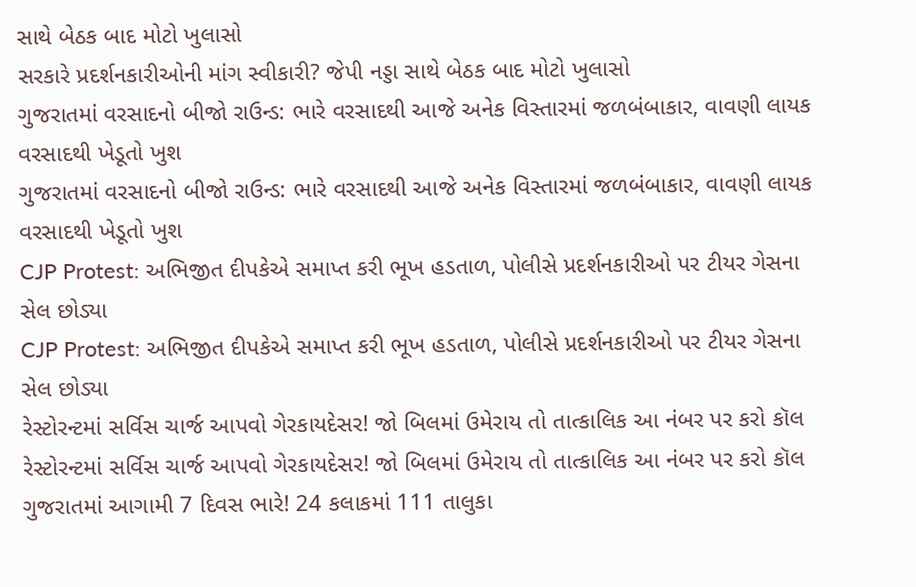સાથે બેઠક બાદ મોટો ખુલાસો
સરકારે પ્રદર્શનકારીઓની માંગ સ્વીકારી? જેપી નડ્ડા સાથે બેઠક બાદ મોટો ખુલાસો
ગુજરાતમાં વરસાદનો બીજો રાઉન્ડ: ભારે વરસાદથી આજે અનેક વિસ્તારમાં જળબંબાકાર, વાવણી લાયક વરસાદથી ખેડૂતો ખુશ
ગુજરાતમાં વરસાદનો બીજો રાઉન્ડ: ભારે વરસાદથી આજે અનેક વિસ્તારમાં જળબંબાકાર, વાવણી લાયક વરસાદથી ખેડૂતો ખુશ
CJP Protest: અભિજીત દીપકેએ સમાપ્ત કરી ભૂખ હડતાળ, પોલીસે પ્રદર્શનકારીઓ પર ટીયર ગેસના સેલ છોડ્યા
CJP Protest: અભિજીત દીપકેએ સમાપ્ત કરી ભૂખ હડતાળ, પોલીસે પ્રદર્શનકારીઓ પર ટીયર ગેસના સેલ છોડ્યા
રેસ્ટોરન્ટમાં સર્વિસ ચાર્જ આપવો ગેરકાયદેસર! જો બિલમાં ઉમેરાય તો તાત્કાલિક આ નંબર પર કરો કૉલ
રેસ્ટોરન્ટમાં સર્વિસ ચાર્જ આપવો ગેરકાયદેસર! જો બિલમાં ઉમેરાય તો તાત્કાલિક આ નંબર પર કરો કૉલ
ગુજરાતમાં આગામી 7 દિવસ ભારે! 24 કલાકમાં 111 તાલુકા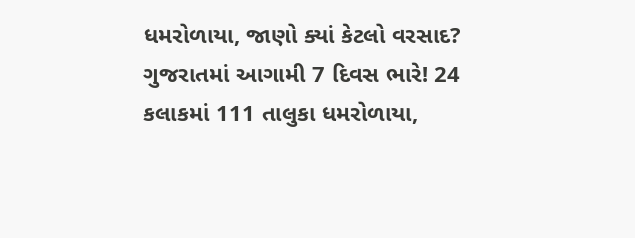ધમરોળાયા, જાણો ક્યાં કેટલો વરસાદ?
ગુજરાતમાં આગામી 7 દિવસ ભારે! 24 કલાકમાં 111 તાલુકા ધમરોળાયા,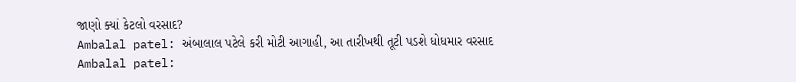જાણો ક્યાં કેટલો વરસાદ?
Ambalal patel: અંબાલાલ પટેલે કરી મોટી આગાહી, આ તારીખથી તૂટી પડશે ધોધમાર વરસાદ
Ambalal patel: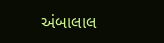અંબાલાલ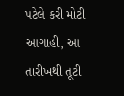પટેલે કરી મોટી આગાહી, આ તારીખથી તૂટી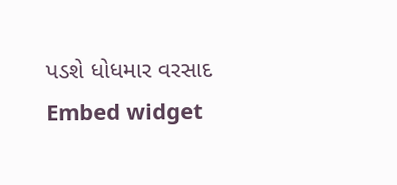પડશે ધોધમાર વરસાદ
Embed widget